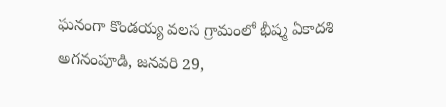ఘనంగా కొండయ్య వలస గ్రామంలో భీష్మ ఏకాదశి
అగనంపూడి, జనవరి 29,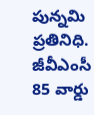పున్నమి ప్రతినిధి.
జీవీఎంసీ 85 వార్డు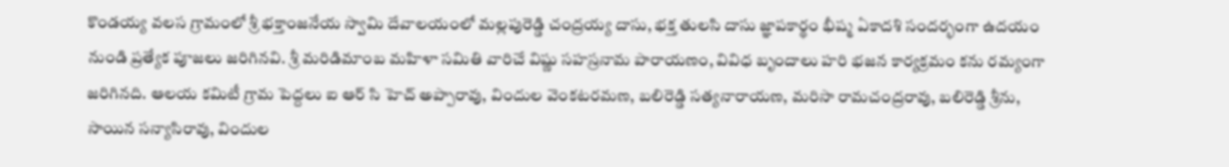కొండయ్య వలస గ్రామంలో శ్రీ భక్తాంజనేయ స్వామి దేవాలయంలో మల్లపురెడ్డి చంద్రయ్య దాసు, భక్త తులసి దాసు జ్ఞాపకార్థం భీష్మ ఏకాదశి సందర్భంగా ఉదయం నుండి ప్రత్యేక పూజలు జరిగినవి. శ్రీ మరిడిమాంబ మహిళా సమితి వారిచే విష్ణు సహస్రనామ పారాయణం, వివిధ బృందాలు హరి భజన కార్యక్రమం కను రమ్యంగా జరిగినది. ఆలయ కమిటీ గ్రామ పెద్దలు ఐ ఆర్ సి హెచ్ అప్పారావు, విందుల వెంకటరమణ, బలిరెడ్డి సత్యనారాయణ, మరిసా రామచంద్రరావు, బలిరెడ్డి శ్రీను, సాయిన సన్యాసిరావు, విందుల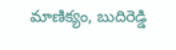మాణిక్యం, బుదిరెడ్డి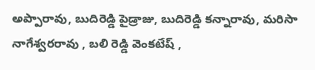అప్పారావు, బుదిరెడ్డి పైడ్రాజు, బుదిరెడ్డి కన్నారావు, మరిసా నాగేశ్వరరావు , బలి రెడ్డి వెంకటేష్ ,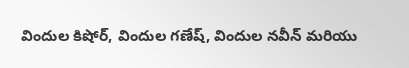విందుల కిషోర్, విందుల గణేష్, విందుల నవీన్ మరియు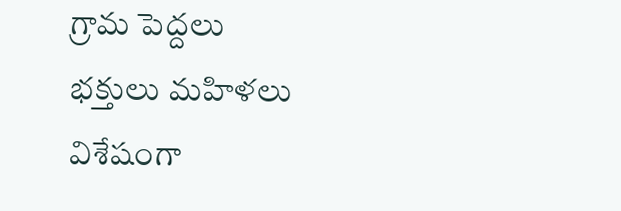గ్రామ పెద్దలు భక్తులు మహిళలు విశేషంగా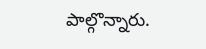పాల్గొన్నారు.